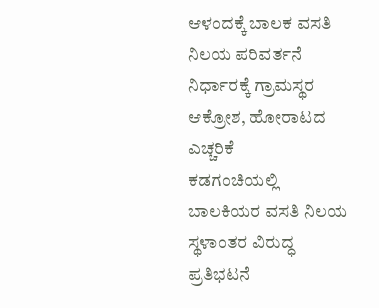ಆಳಂದಕ್ಕೆ ಬಾಲಕ ವಸತಿ ನಿಲಯ ಪರಿವರ್ತನೆ ನಿರ್ಧಾರಕ್ಕೆ ಗ್ರಾಮಸ್ಥರ ಆಕ್ರೋಶ, ಹೋರಾಟದ ಎಚ್ಚರಿಕೆ
ಕಡಗಂಚಿಯಲ್ಲಿ ಬಾಲಕಿಯರ ವಸತಿ ನಿಲಯ ಸ್ಥಳಾಂತರ ವಿರುದ್ಧ ಪ್ರತಿಭಟನೆ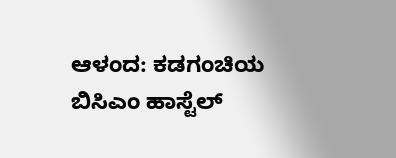ಆಳಂದ: ಕಡಗಂಚಿಯ ಬಿಸಿಎಂ ಹಾಸ್ಟೆಲ್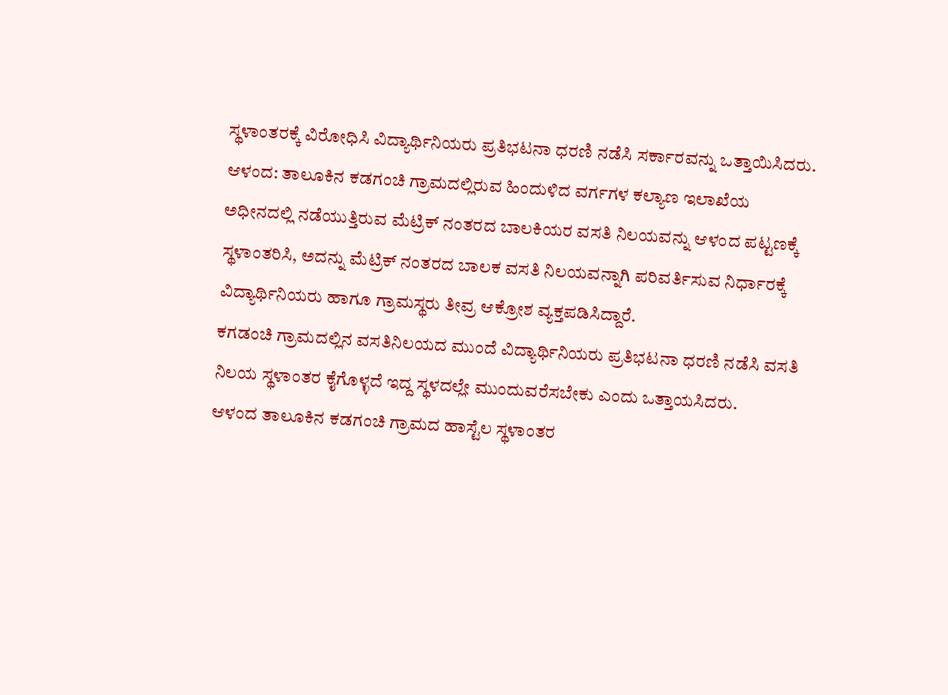ಸ್ಥಳಾಂತರಕ್ಕೆ ವಿರೋಧಿಸಿ ವಿದ್ಯಾರ್ಥಿನಿಯರು ಪ್ರತಿಭಟನಾ ಧರಣಿ ನಡೆಸಿ ಸರ್ಕಾರವನ್ನು ಒತ್ತಾಯಿಸಿದರು.
ಆಳಂದ: ತಾಲೂಕಿನ ಕಡಗಂಚಿ ಗ್ರಾಮದಲ್ಲಿರುವ ಹಿಂದುಳಿದ ವರ್ಗಗಳ ಕಲ್ಯಾಣ ಇಲಾಖೆಯ ಅಧೀನದಲ್ಲಿ ನಡೆಯುತ್ತಿರುವ ಮೆಟ್ರಿಕ್ ನಂತರದ ಬಾಲಕಿಯರ ವಸತಿ ನಿಲಯವನ್ನು ಆಳಂದ ಪಟ್ಟಣಕ್ಕೆ ಸ್ಥಳಾಂತರಿಸಿ, ಅದನ್ನು ಮೆಟ್ರಿಕ್ ನಂತರದ ಬಾಲಕ ವಸತಿ ನಿಲಯವನ್ನಾಗಿ ಪರಿವರ್ತಿಸುವ ನಿರ್ಧಾರಕ್ಕೆ ವಿದ್ಯಾರ್ಥಿನಿಯರು ಹಾಗೂ ಗ್ರಾಮಸ್ಥರು ತೀವ್ರ ಆಕ್ರೋಶ ವ್ಯಕ್ತಪಡಿಸಿದ್ದಾರೆ.
ಕಗಡಂಚಿ ಗ್ರಾಮದಲ್ಲಿನ ವಸತಿನಿಲಯದ ಮುಂದೆ ವಿದ್ಯಾರ್ಥಿನಿಯರು ಪ್ರತಿಭಟನಾ ಧರಣಿ ನಡೆಸಿ ವಸತಿ ನಿಲಯ ಸ್ಥಳಾಂತರ ಕೈಗೊಳ್ಳದೆ ಇದ್ದ ಸ್ಥಳದಲ್ಲೇ ಮುಂದುವರೆಸಬೇಕು ಎಂದು ಒತ್ತಾಯಸಿದರು.
ಆಳಂದ ತಾಲೂಕಿನ ಕಡಗಂಚಿ ಗ್ರಾಮದ ಹಾಸ್ಟೆಲ ಸ್ಥಳಾಂತರ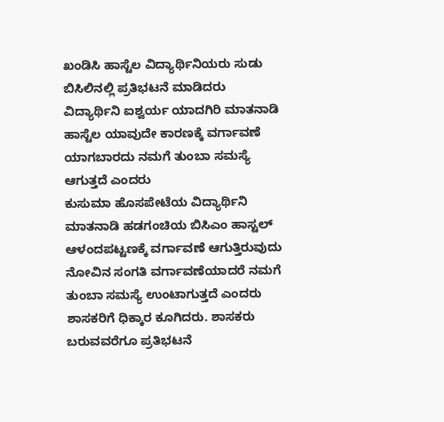ಖಂಡಿಸಿ ಹಾಸ್ಟೆಲ ವಿದ್ಯಾರ್ಥಿನಿಯರು ಸುಡು ಬಿಸಿಲಿನಲ್ಲಿ ಪ್ರತಿಭಟನೆ ಮಾಡಿದರು
ವಿದ್ಯಾರ್ಥಿನಿ ಐಶ್ವರ್ಯ ಯಾದಗಿರಿ ಮಾತನಾಡಿ ಹಾಸ್ಟೆಲ ಯಾವುದೇ ಕಾರಣಕ್ಕೆ ವರ್ಗಾವಣೆ ಯಾಗಬಾರದು ನಮಗೆ ತುಂಬಾ ಸಮಸ್ಯೆ ಆಗುತ್ತದೆ ಎಂದರು
ಕುಸುಮಾ ಹೊಸಪೇಟೆಯ ವಿದ್ಯಾರ್ಥಿನಿ ಮಾತನಾಡಿ ಹಡಗಂಚಿಯ ಬಿಸಿಎಂ ಹಾಸ್ಟಲ್ ಆಳಂದಪಟ್ಟಣಕ್ಕೆ ವರ್ಗಾವಣೆ ಆಗುತ್ತಿರುವುದು ನೋವಿನ ಸಂಗತಿ ವರ್ಗಾವಣೆಯಾದರೆ ನಮಗೆ ತುಂಬಾ ಸಮಸ್ಯೆ ಉಂಟಾಗುತ್ತದೆ ಎಂದರು ಶಾಸಕರಿಗೆ ಧಿಕ್ಕಾರ ಕೂಗಿದರು. ಶಾಸಕರು ಬರುವವರೆಗೂ ಪ್ರತಿಭಟನೆ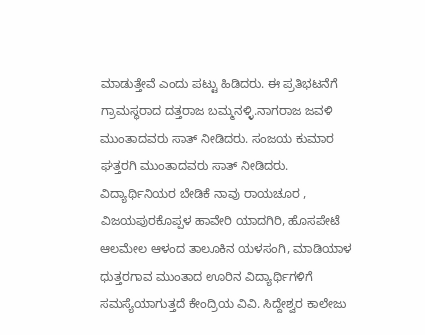ಮಾಡುತ್ತೇವೆ ಎಂದು ಪಟ್ಟು ಹಿಡಿದರು. ಈ ಪ್ರತಿಭಟನೆಗೆ ಗ್ರಾಮಸ್ಥರಾದ ದತ್ತರಾಜ ಬಮ್ಮನಳ್ಳಿ.ನಾಗರಾಜ ಜವಳಿ ಮುಂತಾದವರು ಸಾತ್ ನೀಡಿದರು. ಸಂಜಯ ಕುಮಾರ ಘತ್ತರಗಿ ಮುಂತಾದವರು ಸಾತ್ ನೀಡಿದರು.
ವಿದ್ಯಾರ್ಥಿನಿಯರ ಬೇಡಿಕೆ ನಾವು ರಾಯಚೂರ , ವಿಜಯಪುರಕೊಪ್ಪಳ ಹಾವೇರಿ ಯಾದಗಿರಿ, ಹೊಸಪೇಟೆ ಆಲಮೇಲ ಆಳಂದ ತಾಲೂಕಿನ ಯಳಸಂಗಿ, ಮಾಡಿಯಾಳ ಧುತ್ತರಗಾವ ಮುಂತಾದ ಊರಿನ ವಿದ್ಯಾರ್ಥಿಗಳಿಗೆ ಸಮಸ್ಯೆಯಾಗುತ್ತದೆ ಕೇಂದ್ರಿಯ ವಿವಿ. ಸಿದ್ದೇಶ್ವರ ಕಾಲೇಜು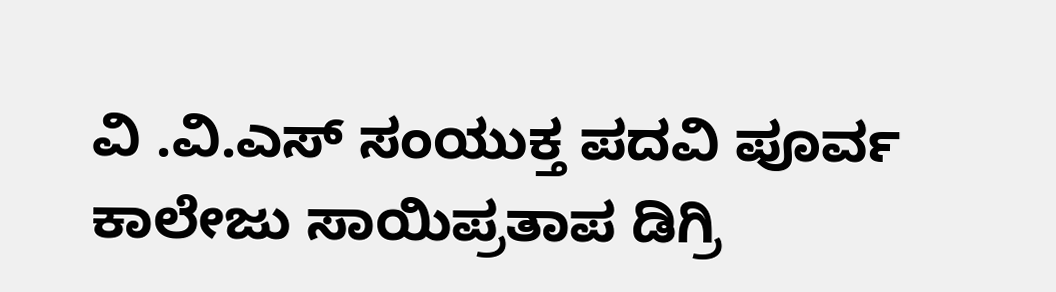ವಿ .ವಿ.ಎಸ್ ಸಂಯುಕ್ತ ಪದವಿ ಪೂರ್ವ ಕಾಲೇಜು ಸಾಯಿಪ್ರತಾಪ ಡಿಗ್ರಿ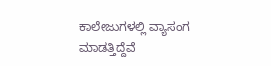ಕಾಲೇಜುಗಳಲ್ಲಿ ವ್ಯಾಸಂಗ ಮಾಡತ್ತಿದ್ದೆವೆ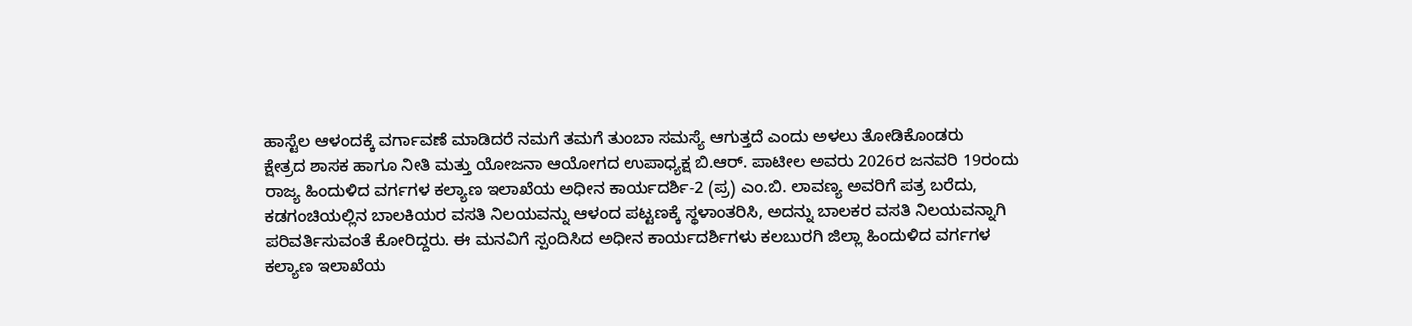ಹಾಸ್ಟೆಲ ಆಳಂದಕ್ಕೆ ವರ್ಗಾವಣೆ ಮಾಡಿದರೆ ನಮಗೆ ತಮಗೆ ತುಂಬಾ ಸಮಸ್ಯೆ ಆಗುತ್ತದೆ ಎಂದು ಅಳಲು ತೋಡಿಕೊಂಡರು
ಕ್ಷೇತ್ರದ ಶಾಸಕ ಹಾಗೂ ನೀತಿ ಮತ್ತು ಯೋಜನಾ ಆಯೋಗದ ಉಪಾಧ್ಯಕ್ಷ ಬಿ.ಆರ್. ಪಾಟೀಲ ಅವರು 2026ರ ಜನವರಿ 19ರಂದು ರಾಜ್ಯ ಹಿಂದುಳಿದ ವರ್ಗಗಳ ಕಲ್ಯಾಣ ಇಲಾಖೆಯ ಅಧೀನ ಕಾರ್ಯದರ್ಶಿ-2 (ಪ್ರ) ಎಂ.ಬಿ. ಲಾವಣ್ಯ ಅವರಿಗೆ ಪತ್ರ ಬರೆದು, ಕಡಗಂಚಿಯಲ್ಲಿನ ಬಾಲಕಿಯರ ವಸತಿ ನಿಲಯವನ್ನು ಆಳಂದ ಪಟ್ಟಣಕ್ಕೆ ಸ್ಥಳಾಂತರಿಸಿ, ಅದನ್ನು ಬಾಲಕರ ವಸತಿ ನಿಲಯವನ್ನಾಗಿ ಪರಿವರ್ತಿಸುವಂತೆ ಕೋರಿದ್ದರು. ಈ ಮನವಿಗೆ ಸ್ಪಂದಿಸಿದ ಅಧೀನ ಕಾರ್ಯದರ್ಶಿಗಳು ಕಲಬುರಗಿ ಜಿಲ್ಲಾ ಹಿಂದುಳಿದ ವರ್ಗಗಳ ಕಲ್ಯಾಣ ಇಲಾಖೆಯ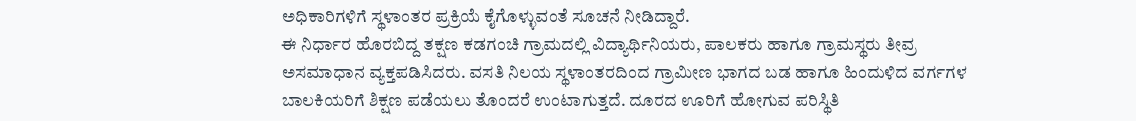ಅಧಿಕಾರಿಗಳಿಗೆ ಸ್ಥಳಾಂತರ ಪ್ರಕ್ರಿಯೆ ಕೈಗೊಳ್ಳುವಂತೆ ಸೂಚನೆ ನೀಡಿದ್ದಾರೆ.
ಈ ನಿರ್ಧಾರ ಹೊರಬಿದ್ದ ತಕ್ಷಣ ಕಡಗಂಚಿ ಗ್ರಾಮದಲ್ಲಿ ವಿದ್ಯಾರ್ಥಿನಿಯರು, ಪಾಲಕರು ಹಾಗೂ ಗ್ರಾಮಸ್ಥರು ತೀವ್ರ ಅಸಮಾಧಾನ ವ್ಯಕ್ತಪಡಿಸಿದರು. ವಸತಿ ನಿಲಯ ಸ್ಥಳಾಂತರದಿಂದ ಗ್ರಾಮೀಣ ಭಾಗದ ಬಡ ಹಾಗೂ ಹಿಂದುಳಿದ ವರ್ಗಗಳ ಬಾಲಕಿಯರಿಗೆ ಶಿಕ್ಷಣ ಪಡೆಯಲು ತೊಂದರೆ ಉಂಟಾಗುತ್ತದೆ. ದೂರದ ಊರಿಗೆ ಹೋಗುವ ಪರಿಸ್ಥಿತಿ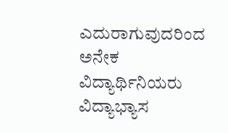ಎದುರಾಗುವುದರಿಂದ ಅನೇಕ ವಿದ್ಯಾರ್ಥಿನಿಯರು ವಿದ್ಯಾಭ್ಯಾಸ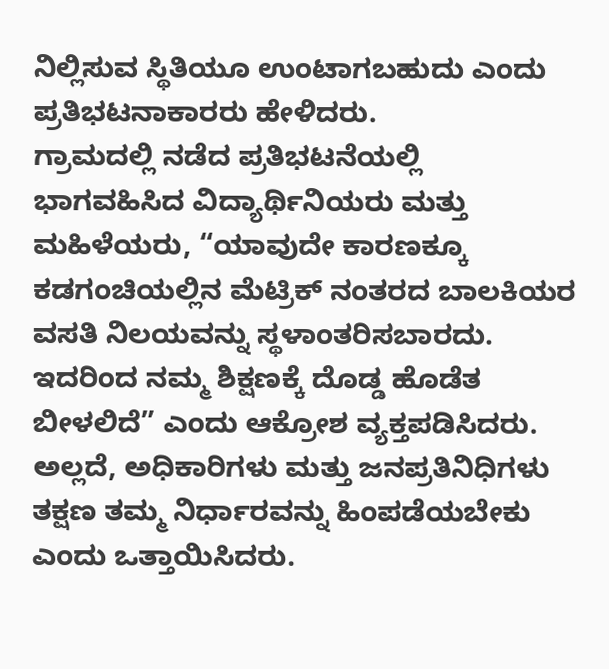ನಿಲ್ಲಿಸುವ ಸ್ಥಿತಿಯೂ ಉಂಟಾಗಬಹುದು ಎಂದು ಪ್ರತಿಭಟನಾಕಾರರು ಹೇಳಿದರು.
ಗ್ರಾಮದಲ್ಲಿ ನಡೆದ ಪ್ರತಿಭಟನೆಯಲ್ಲಿ ಭಾಗವಹಿಸಿದ ವಿದ್ಯಾರ್ಥಿನಿಯರು ಮತ್ತು ಮಹಿಳೆಯರು, “ಯಾವುದೇ ಕಾರಣಕ್ಕೂ ಕಡಗಂಚಿಯಲ್ಲಿನ ಮೆಟ್ರಿಕ್ ನಂತರದ ಬಾಲಕಿಯರ ವಸತಿ ನಿಲಯವನ್ನು ಸ್ಥಳಾಂತರಿಸಬಾರದು. ಇದರಿಂದ ನಮ್ಮ ಶಿಕ್ಷಣಕ್ಕೆ ದೊಡ್ಡ ಹೊಡೆತ ಬೀಳಲಿದೆ” ಎಂದು ಆಕ್ರೋಶ ವ್ಯಕ್ತಪಡಿಸಿದರು. ಅಲ್ಲದೆ, ಅಧಿಕಾರಿಗಳು ಮತ್ತು ಜನಪ್ರತಿನಿಧಿಗಳು ತಕ್ಷಣ ತಮ್ಮ ನಿರ್ಧಾರವನ್ನು ಹಿಂಪಡೆಯಬೇಕು ಎಂದು ಒತ್ತಾಯಿಸಿದರು.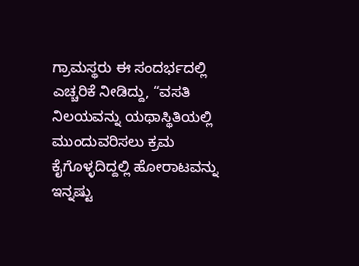ಗ್ರಾಮಸ್ಥರು ಈ ಸಂದರ್ಭದಲ್ಲಿ ಎಚ್ಚರಿಕೆ ನೀಡಿದ್ದು, “ವಸತಿ ನಿಲಯವನ್ನು ಯಥಾಸ್ಥಿತಿಯಲ್ಲಿ ಮುಂದುವರಿಸಲು ಕ್ರಮ ಕೈಗೊಳ್ಳದಿದ್ದಲ್ಲಿ ಹೋರಾಟವನ್ನು ಇನ್ನಷ್ಟು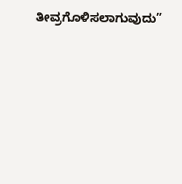ತೀವ್ರಗೊಳಿಸಲಾಗುವುದು”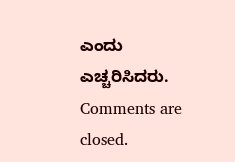ಎಂದು ಎಚ್ಚರಿಸಿದರು.
Comments are closed.